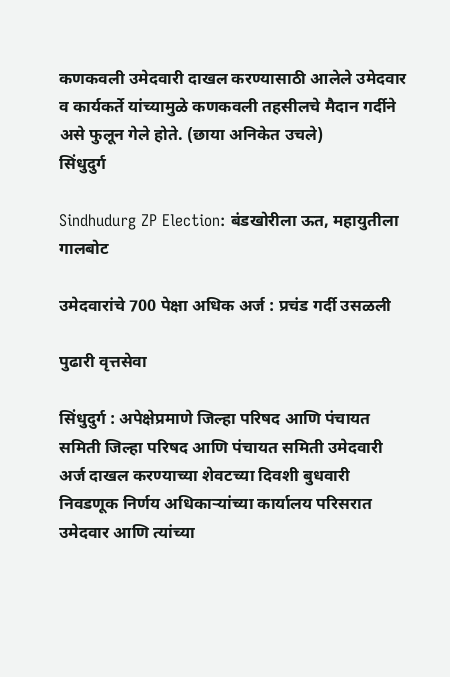कणकवली उमेदवारी दाखल करण्यासाठी आलेले उमेदवार व कार्यकर्ते यांच्यामुळे कणकवली तहसीलचे मैदान गर्दीने असे फुलून गेले होते. (छाया अनिकेत उचले)
सिंधुदुर्ग

Sindhudurg ZP Election: बंडखोरीला ऊत, महायुतीला गालबोट

उमेदवारांचे 700 पेक्षा अधिक अर्ज : प्रचंड गर्दी उसळली

पुढारी वृत्तसेवा

सिंधुदुर्ग : अपेक्षेप्रमाणे जिल्हा परिषद आणि पंचायत समिती जिल्हा परिषद आणि पंचायत समिती उमेदवारी अर्ज दाखल करण्याच्या शेवटच्या दिवशी बुधवारी निवडणूक निर्णय अधिकाऱ्यांच्या कार्यालय परिसरात उमेदवार आणि त्यांच्या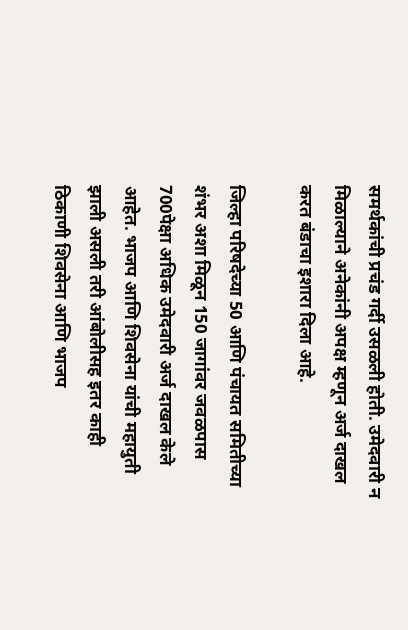समर्थकांची प्रचंड गर्दी उसळली होती. उमेदवारी न मिळाल्याने अनेकांनी अपक्ष म्हणून अर्ज दाखल करत बंडाचा इशारा दिला आहे.

जिल्हा परिषदेच्या 50 आणि पंचायत समितीच्या शंभर अशा मिळून 150 जागांवर जवळपास 700पेक्षा अधिक उमेदवारी अर्ज दाखल केले आहेत. भाजप आणि शिवसेना यांची महायुती झाली असली तरी आंबोलीसह इतर काही ठिकाणी शिवसेना आणि भाजप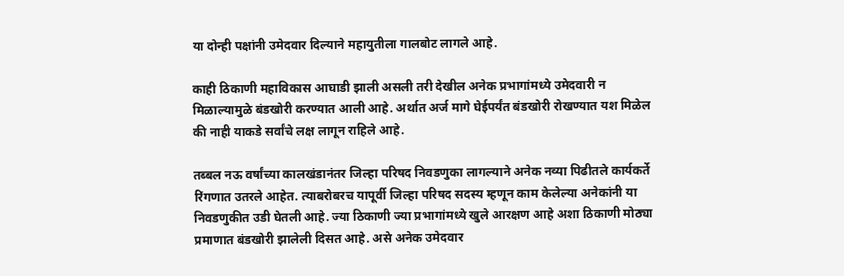या दोन्ही पक्षांनी उमेदवार दिल्याने महायुतीला गालबोट लागले आहे.

काही ठिकाणी महाविकास आघाडी झाली असली तरी देखील अनेक प्रभागांमध्ये उमेदवारी न मिळाल्यामुळे बंडखोरी करण्यात आली आहे. अर्थात अर्ज मागे घेईपर्यंत बंडखोरी रोखण्यात यश मिळेल की नाही याकडे सर्वांचे लक्ष लागून राहिले आहे.

तब्बल नऊ वर्षांच्या कालखंडानंतर जिल्हा परिषद निवडणुका लागल्याने अनेक नव्या पिढीतले कार्यकर्ते रिंगणात उतरले आहेत. त्याबरोबरच यापूर्वी जिल्हा परिषद सदस्य म्हणून काम केलेल्या अनेकांनी या निवडणुकीत उडी घेतली आहे. ज्या ठिकाणी ज्या प्रभागांमध्ये खुले आरक्षण आहे अशा ठिकाणी मोठ्या प्रमाणात बंडखोरी झालेली दिसत आहे. असे अनेक उमेदवार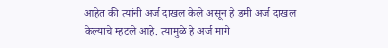आहेत की त्यांनी अर्ज दाखल केले असून हे डमी अर्ज दाखल केल्याचे म्हटले आहे. त्यामुळे हे अर्ज मागे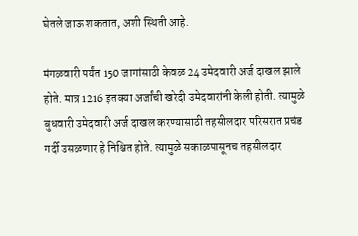घेतले जाऊ शकतात, अशी स्थिती आहे.

मंगळवारी पर्यंत 150 जागांसाठी केवळ 24 उमेदवारी अर्ज दाखल झाले होते. मात्र 1216 इतक्या अर्जांची खरेदी उमेदवारांनी केली होती. त्यामुळे बुधवारी उमेदवारी अर्ज दाखल करण्यासाठी तहसीलदार परिसरात प्रचंड गर्दी उसळणार हे निश्चित होते. त्यामुळे सकाळपासूनच तहसीलदार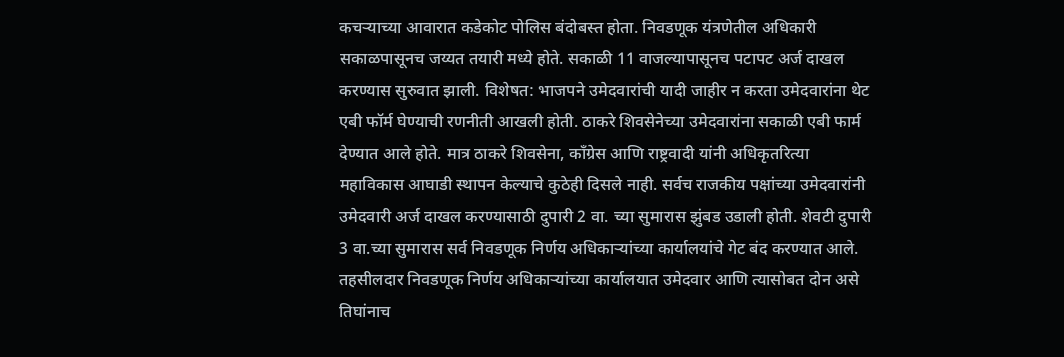कचऱ्याच्या आवारात कडेकोट पोलिस बंदोबस्त होता. निवडणूक यंत्रणेतील अधिकारी सकाळपासूनच जय्यत तयारी मध्ये होते. सकाळी 11 वाजल्यापासूनच पटापट अर्ज दाखल करण्यास सुरुवात झाली. विशेषत: भाजपने उमेदवारांची यादी जाहीर न करता उमेदवारांना थेट एबी फॉर्म घेण्याची रणनीती आखली होती. ठाकरे शिवसेनेच्या उमेदवारांना सकाळी एबी फार्म देण्यात आले होते. मात्र ठाकरे शिवसेना, काँग्रेस आणि राष्ट्रवादी यांनी अधिकृतरित्या महाविकास आघाडी स्थापन केल्याचे कुठेही दिसले नाही. सर्वच राजकीय पक्षांच्या उमेदवारांनी उमेदवारी अर्ज दाखल करण्यासाठी दुपारी 2 वा. च्या सुमारास झुंबड उडाली होती. शेवटी दुपारी 3 वा.च्या सुमारास सर्व निवडणूक निर्णय अधिकाऱ्यांच्या कार्यालयांचे गेट बंद करण्यात आले. तहसीलदार निवडणूक निर्णय अधिकाऱ्यांच्या कार्यालयात उमेदवार आणि त्यासोबत दोन असे तिघांनाच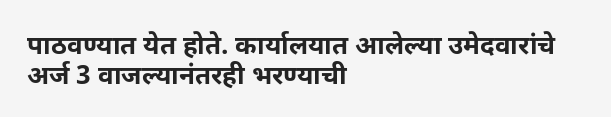पाठवण्यात येत होते. कार्यालयात आलेल्या उमेदवारांचे अर्ज 3 वाजल्यानंतरही भरण्याची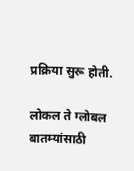प्रक्रिया सुरू होती.

लोकल ते ग्लोबल बातम्यांसाठी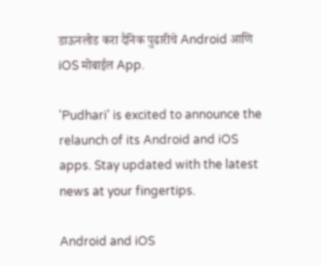डाऊनलोड करा दैनिक पुढारीचे Android आणि iOS मोबाईल App.

'Pudhari' is excited to announce the relaunch of its Android and iOS apps. Stay updated with the latest news at your fingertips.

Android and iOS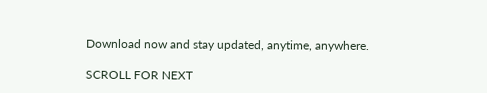Download now and stay updated, anytime, anywhere.

SCROLL FOR NEXT